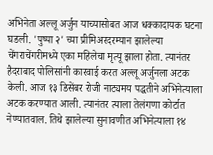अभिनेता अल्लू अर्जुन याच्यासोबत आज धक्कादायक घटना घडली. 'पुष्पा २' च्या प्रीमिअरदरम्यान झालेल्या चेंगराचेंगरीमध्ये एका महिलेचा मृत्यू झाला होता. त्यानंतर हैदराबाद पोलिसांनी कारवाई करत अल्लू अर्जुनला अटक केली. आज १३ डिसेंबर रोजी नाट्यमय पद्धतीने अभिनेत्याला अटक करण्यात आली. त्यानंतर त्याला तेलंगणा कोर्टात नेण्यातवाल. तिथे झालेल्या सुनावणीत अभिनेत्याला १४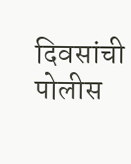दिवसांची पोलीस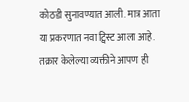कोठडी सुनावण्यात आली. मात्र आता या प्रकरणात नवा ट्विस्ट आला आहे. तक्रार केलेल्या व्यक्तीने आपण ही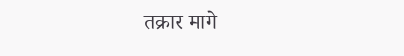तक्रार मागे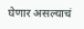घेणार असल्याचं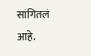सांगितलं आहे.